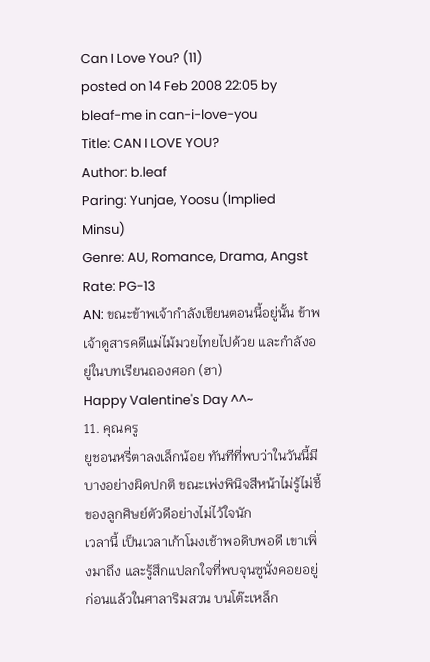Can I Love You? (11)
posted on 14 Feb 2008 22:05 by bleaf-me in can-i-love-you
Title: CAN I LOVE YOU?
Author: b.leaf
Paring: Yunjae, Yoosu (Implied Minsu)
Genre: AU, Romance, Drama, Angst
Rate: PG-13
AN: ขณะข้าพเจ้ากำลังเขียนตอนนี้อยู่นั้น ข้าพเจ้าดูสารคดีแม่ไม้มวยไทยไปด้วย และกำลังอยู่ในบทเรียนถองศอก (ฮา)
Happy Valentine's Day ^^~
11. คุณครู
ยูชอนหรี่ตาลงเล็กน้อย ทันทีที่พบว่าในวันนี้มีบางอย่างผิดปกติ ขณะเพ่งพินิจสีหน้าไม่รู้ไม่ชี้ของลูกศิษย์ตัวดีอย่างไม่ไว้ใจนัก
เวลานี้ เป็นเวลาเก้าโมงเช้าพอดิบพอดี เขาเพิ่งมาถึง และรู้สึกแปลกใจที่พบจุนซูนั่งคอยอยู่ก่อนแล้วในศาลาริมสวน บนโต๊ะเหล็ก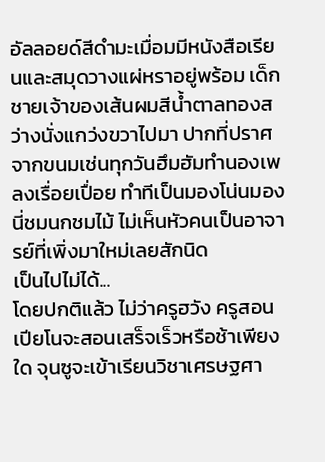อัลลอยด์สีดำมะเมื่อมมีหนังสือเรียนและสมุดวางแผ่หราอยู่พร้อม เด็กชายเจ้าของเส้นผมสีน้ำตาลทองสว่างนั่งแกว่งขวาไปมา ปากที่ปราศจากขนมเช่นทุกวันฮึมฮัมทำนองเพลงเรื่อยเปื่อย ทำทีเป็นมองโน่นมองนี่ชมนกชมไม้ ไม่เห็นหัวคนเป็นอาจารย์ที่เพิ่งมาใหม่เลยสักนิด
เป็นไปไม่ได้...
โดยปกติแล้ว ไม่ว่าครูฮวัง ครูสอนเปียโนจะสอนเสร็จเร็วหรือช้าเพียงใด จุนซูจะเข้าเรียนวิชาเศรษฐศา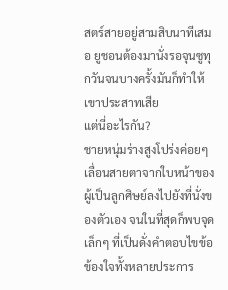สตร์สายอยู่สามสิบนาทีเสมอ ยูชอนต้องมานั่งรอจุนซูทุกวันจนบางครั้งมันก็ทำให้เขาประสาทเสีย
แต่นี่อะไรกัน?
ชายหนุ่มร่างสูงโปร่งค่อยๆ เลื่อนสายตาจากใบหน้าของผู้เป็นลูกศิษย์ลงไปยังที่นั่งของตัวเอง จนในที่สุดก็พบจุดเล็กๆ ที่เป็นดั่งคำตอบไขข้อข้องใจทั้งหลายประการ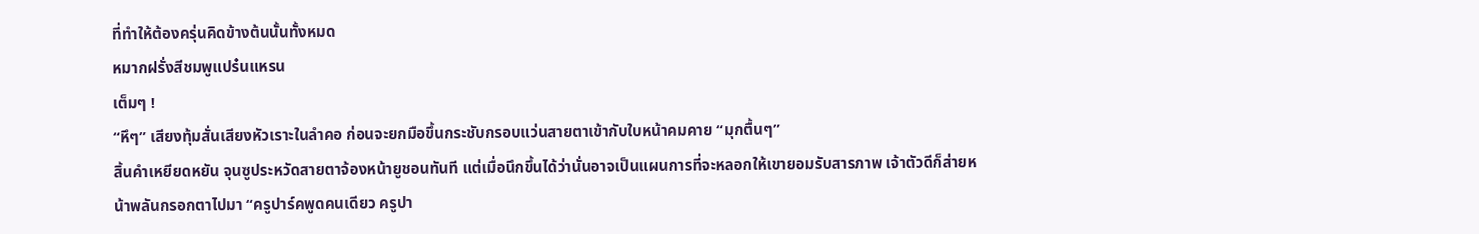ที่ทำให้ต้องครุ่นคิดข้างต้นนั้นทั้งหมด
หมากฝรั่งสีชมพูแปร๋นแหรน
เต็มๆ !
“หึๆ” เสียงทุ้มสั่นเสียงหัวเราะในลำคอ ก่อนจะยกมือขึ้นกระชับกรอบแว่นสายตาเข้ากับใบหน้าคมคาย “มุกตื้นๆ”
สิ้นคำเหยียดหยัน จุนซูประหวัดสายตาจ้องหน้ายูชอนทันที แต่เมื่อนึกขึ้นได้ว่านั่นอาจเป็นแผนการที่จะหลอกให้เขายอมรับสารภาพ เจ้าตัวดีก็ส่ายหน้าพลันกรอกตาไปมา “ครูปาร์คพูดคนเดียว ครูปา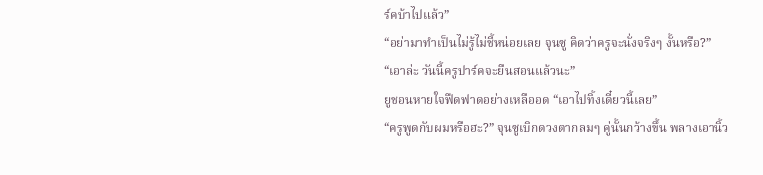ร์คบ้าไปแล้ว”
“อย่ามาทำเป็นไม่รู้ไม่ชี้หน่อยเลย จุนซู คิดว่าครูจะนั่งจริงๆ งั้นหรือ?”
“เอาล่ะ วันนี้ครูปาร์คจะยืนสอนแล้วนะ”
ยูชอนหายใจฟืดฟาดอย่างเหลืออด “เอาไปทิ้งเดี๋ยวนี้เลย”
“ครูพูดกับผมหรือฮะ?” จุนซูเบิกดวงตากลมๆ คู่นั้นกว้างขึ้น พลางเอานิ้ว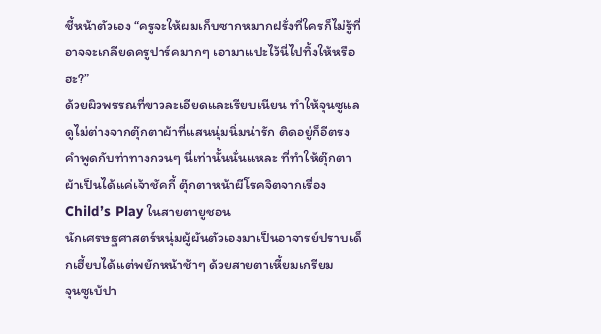ชี้หน้าตัวเอง “ครูจะให้ผมเก็บซากหมากฝรั่งที่ใครก็ไม่รู้ที่อาจจะเกลียดครูปาร์คมากๆ เอามาแปะไว้นี่ไปทิ้งให้หรือฮะ?”
ด้วยผิวพรรณที่ขาวละเอียดและเรียบเนียน ทำให้จุนซูแลดูไม่ต่างจากตุ๊กตาผ้าที่แสนนุ่มนิ่มน่ารัก ติดอยู่ก็อีตรงคำพูดกับท่าทางกวนๆ นี่เท่านั้นนั่นแหละ ที่ทำให้ตุ๊กตาผ้าเป็นได้แค่เจ้าชัคกี้ ตุ๊กตาหน้าผีโรคจิตจากเรื่อง Child’s Play ในสายตายูชอน
นักเศรษฐศาสตร์หนุ่มผู้ผันตัวเองมาเป็นอาจารย์ปราบเด็กเฮี้ยบได้แต่พยักหน้าช้าๆ ด้วยสายตาเหี้ยมเกรียม
จุนซูเบ้ปา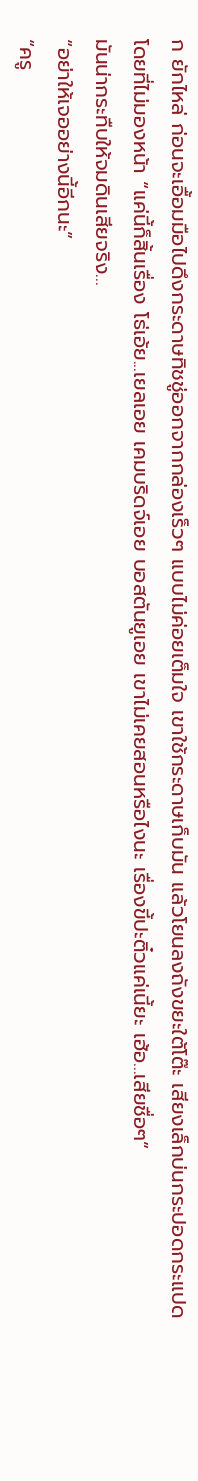ก ยักไหล่ ก่อนจะเอื้อมมือไปดึงกระดาษทิชชู่ออกจากกล่องเร็วๆ แบบไม่ค่อยเต็มใจ เขาใช้กระดาษเก็บมัน แล้วโยนลงถังขยะใต้โต๊ะ เสียงเล็กบ่นกระปอดกระแปดโดยที่ไม่มองหน้า “แค่นี้ก็สิ้นเรื่อง โธ่เอ้ย...เยลเอย เคมบริดจ์เอย บอสตันยูเอย เขาไม่เคยสอนหรือไงนะ เรื่องขี้ปะติ๋วแค่เนี้ยะ เฮ้อ...เสียชื่อๆ”
มันน่ากระทืบให้จมดินเสียจริง...
“อย่าให้เจออย่างนี้อีกนะ”
“ครู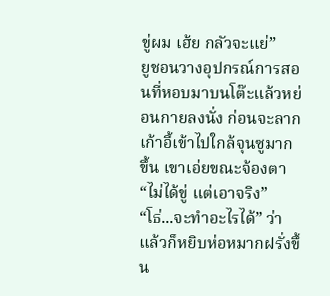ขู่ผม เฮ้ย กลัวจะแย่”
ยูชอนวางอุปกรณ์การสอนที่หอบมาบนโต๊ะแล้วหย่อนกายลงนั่ง ก่อนจะลากเก้าอี้เข้าไปใกล้จุนซูมากขึ้น เขาเอ่ยขณะจ้องตา “ไม่ได้ขู่ แต่เอาจริง”
“โธ่...จะทำอะไรได้” ว่าแล้วก็หยิบห่อหมากฝรั่งขึ้น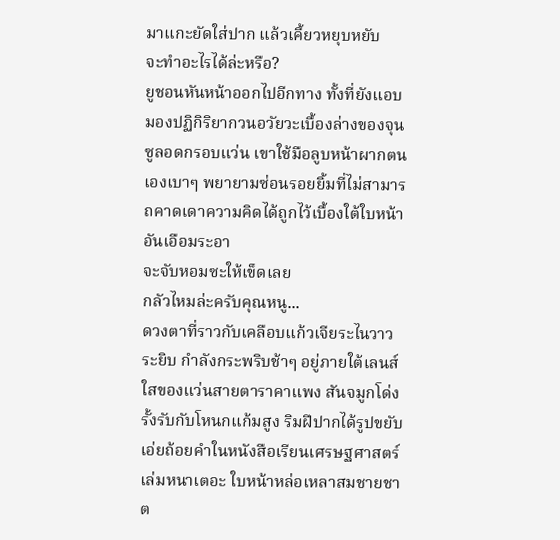มาแกะยัดใส่ปาก แล้วเคี้ยวหยุบหยับ
จะทำอะไรได้ล่ะหรือ?
ยูชอนหันหน้าออกไปอีกทาง ทั้งที่ยังแอบมองปฏิกิริยากวนอวัยวะเบื้องล่างของจุนซูลอดกรอบแว่น เขาใช้มือลูบหน้าผากตนเองเบาๆ พยายามซ่อนรอยยิ้มที่ไม่สามารถคาดเดาความคิดได้ถูกไว้เบื้องใต้ใบหน้าอันเอือมระอา
จะจับหอมซะให้เข็ดเลย
กลัวไหมล่ะครับคุณหนู...
ดวงตาที่ราวกับเคลือบแก้วเจียระไนวาวระยิบ กำลังกระพริบช้าๆ อยู่ภายใต้เลนส์ใสของแว่นสายตาราคาแพง สันจมูกโด่งรั้งรับกับโหนกแก้มสูง ริมฝีปากได้รูปขยับเอ่ยถ้อยคำในหนังสือเรียนเศรษฐศาสตร์เล่มหนาเตอะ ใบหน้าหล่อเหลาสมชายชาต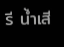รี น้ำเสี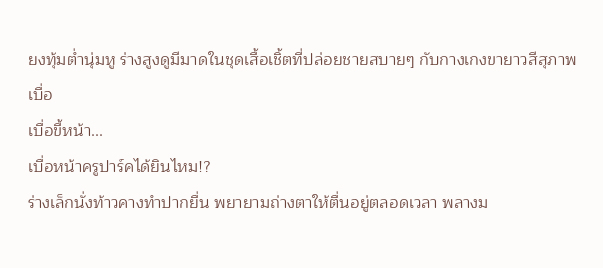ยงทุ้มต่ำนุ่มหู ร่างสูงดูมีมาดในชุดเสื้อเชิ้ตที่ปล่อยชายสบายๆ กับกางเกงขายาวสีสุภาพ
เบื่อ
เบื่อขี้หน้า...
เบื่อหน้าครูปาร์คได้ยินไหม!?
ร่างเล็กนั่งท้าวคางทำปากยื่น พยายามถ่างตาให้ตื่นอยู่ตลอดเวลา พลางม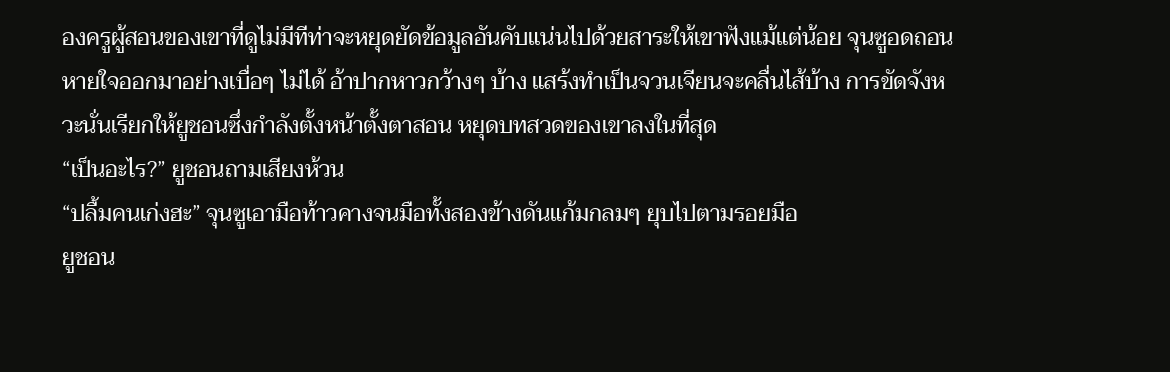องครูผู้สอนของเขาที่ดูไม่มีทีท่าจะหยุดยัดข้อมูลอันคับแน่นไปด้วยสาระให้เขาฟังแม้แต่น้อย จุนซูอดถอนหายใจออกมาอย่างเบื่อๆ ไม่ได้ อ้าปากหาวกว้างๆ บ้าง แสร้งทำเป็นจวนเจียนจะคลื่นไส้บ้าง การขัดจังหวะนั่นเรียกให้ยูชอนซึ่งกำลังตั้งหน้าตั้งตาสอน หยุดบทสวดของเขาลงในที่สุด
“เป็นอะไร?” ยูชอนถามเสียงห้วน
“ปลื้มคนเก่งฮะ” จุนซูเอามือท้าวคางจนมือทั้งสองข้างดันแก้มกลมๆ ยุบไปตามรอยมือ
ยูชอน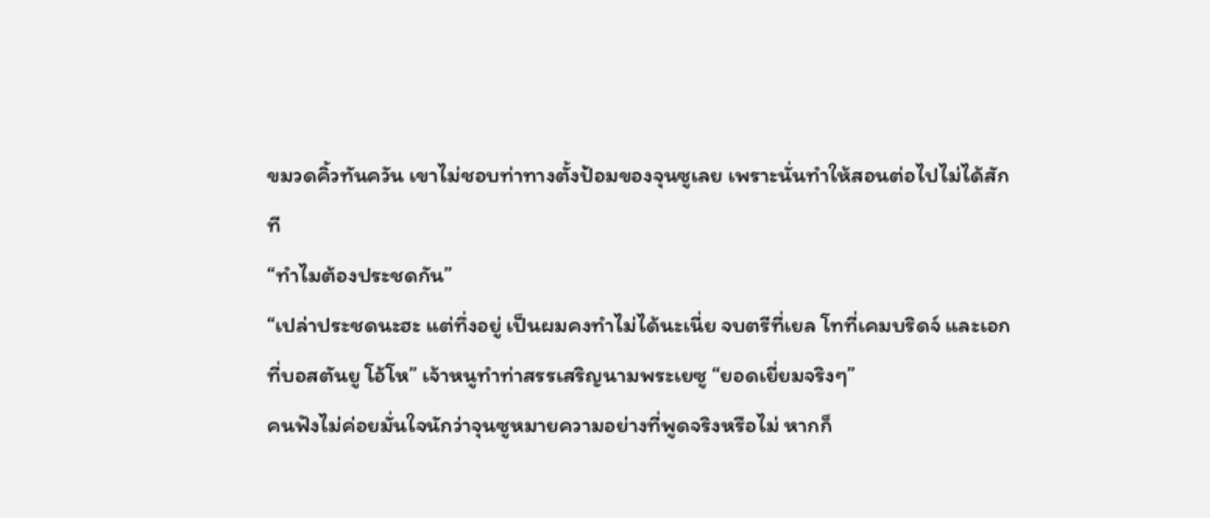ขมวดคิ้วทันควัน เขาไม่ชอบท่าทางตั้งป้อมของจุนซูเลย เพราะนั่นทำให้สอนต่อไปไม่ได้สักที
“ทำไมต้องประชดกัน”
“เปล่าประชดนะฮะ แต่ทึ่งอยู่ เป็นผมคงทำไม่ได้นะเนี่ย จบตรีที่เยล โทที่เคมบริดจ์ และเอกที่บอสตันยู โอ้โห” เจ้าหนูทำท่าสรรเสริญนามพระเยซู “ยอดเยี่ยมจริงๆ”
คนฟังไม่ค่อยมั่นใจนักว่าจุนซูหมายความอย่างที่พูดจริงหรือไม่ หากก็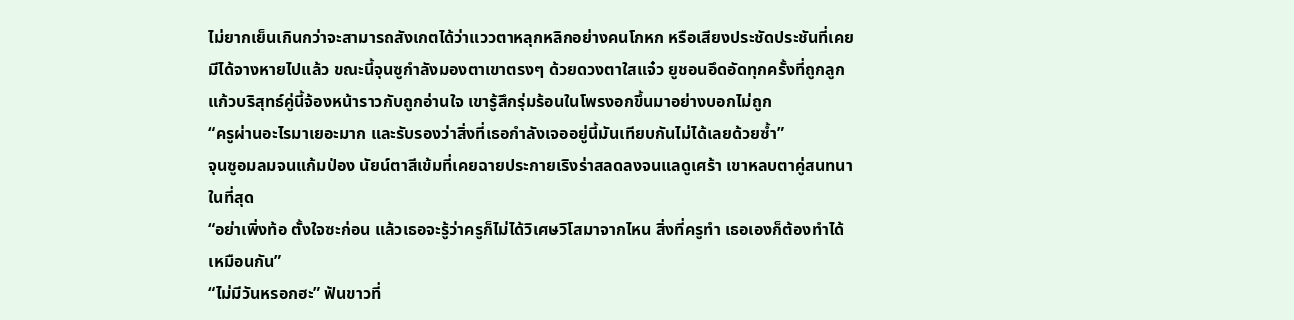ไม่ยากเย็นเกินกว่าจะสามารถสังเกตได้ว่าแววตาหลุกหลิกอย่างคนโกหก หรือเสียงประชัดประชันที่เคยมีได้จางหายไปแล้ว ขณะนี้จุนซูกำลังมองตาเขาตรงๆ ด้วยดวงตาใสแจ๋ว ยูชอนอึดอัดทุกครั้งที่ถูกลูกแก้วบริสุทธ์คู่นี้จ้องหน้าราวกับถูกอ่านใจ เขารู้สึกรุ่มร้อนในโพรงอกขึ้นมาอย่างบอกไม่ถูก
“ครูผ่านอะไรมาเยอะมาก และรับรองว่าสิ่งที่เธอกำลังเจออยู่นี้มันเทียบกันไม่ได้เลยด้วยซ้ำ”
จุนซูอมลมจนแก้มป่อง นัยน์ตาสีเข้มที่เคยฉายประกายเริงร่าสลดลงจนแลดูเศร้า เขาหลบตาคู่สนทนาในที่สุด
“อย่าเพิ่งท้อ ตั้งใจซะก่อน แล้วเธอจะรู้ว่าครูก็ไม่ได้วิเศษวิโสมาจากไหน สิ่งที่ครูทำ เธอเองก็ต้องทำได้เหมือนกัน”
“ไม่มีวันหรอกฮะ” ฟันขาวที่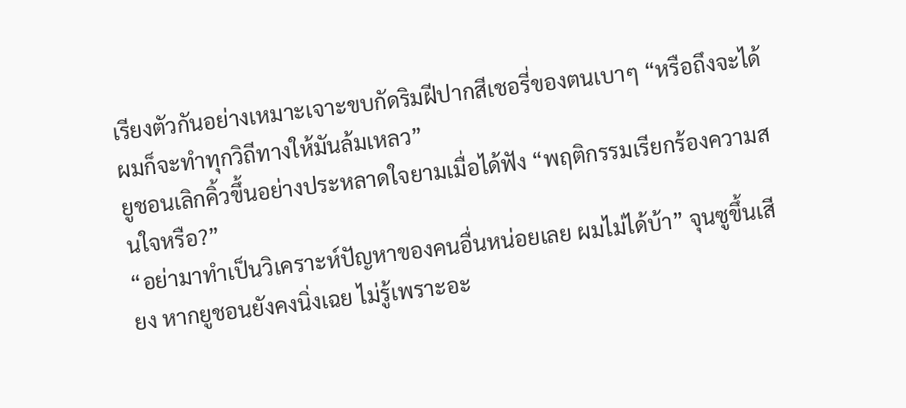เรียงตัวกันอย่างเหมาะเจาะขบกัดริมฝีปากสีเชอรี่ของตนเบาๆ “หรือถึงจะได้ ผมก็จะทำทุกวิถีทางให้มันล้มเหลว”
ยูชอนเลิกคิ้วขึ้นอย่างประหลาดใจยามเมื่อได้ฟัง “พฤติกรรมเรียกร้องความสนใจหรือ?”
“อย่ามาทำเป็นวิเคราะห์ปัญหาของคนอื่นหน่อยเลย ผมไม่ได้บ้า” จุนซูขึ้นเสียง หากยูชอนยังคงนิ่งเฉย ไม่รู้เพราะอะ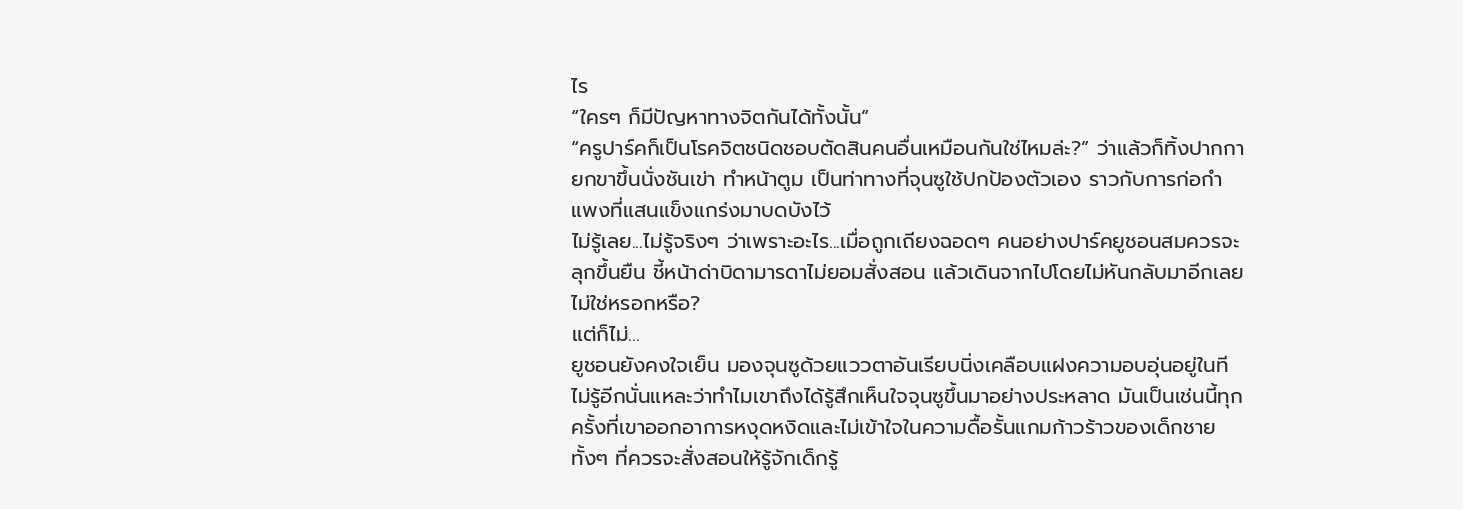ไร
“ใครๆ ก็มีปัญหาทางจิตกันได้ทั้งนั้น”
“ครูปาร์คก็เป็นโรคจิตชนิดชอบตัดสินคนอื่นเหมือนกันใช่ไหมล่ะ?” ว่าแล้วก็ทิ้งปากกา ยกขาขึ้นนั่งชันเข่า ทำหน้าตูม เป็นท่าทางที่จุนซูใช้ปกป้องตัวเอง ราวกับการก่อกำแพงที่แสนแข็งแกร่งมาบดบังไว้
ไม่รู้เลย...ไม่รู้จริงๆ ว่าเพราะอะไร...เมื่อถูกเถียงฉอดๆ คนอย่างปาร์คยูชอนสมควรจะลุกขึ้นยืน ชี้หน้าด่าบิดามารดาไม่ยอมสั่งสอน แล้วเดินจากไปโดยไม่หันกลับมาอีกเลยไม่ใช่หรอกหรือ?
แต่ก็ไม่...
ยูชอนยังคงใจเย็น มองจุนซูด้วยแววตาอันเรียบนิ่งเคลือบแฝงความอบอุ่นอยู่ในที
ไม่รู้อีกนั่นแหละว่าทำไมเขาถึงได้รู้สึกเห็นใจจุนซูขึ้นมาอย่างประหลาด มันเป็นเช่นนี้ทุกครั้งที่เขาออกอาการหงุดหงิดและไม่เข้าใจในความดื้อรั้นแกมก้าวร้าวของเด็กชาย ทั้งๆ ที่ควรจะสั่งสอนให้รู้จักเด็กรู้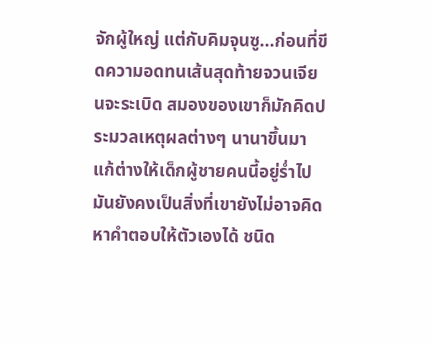จักผู้ใหญ่ แต่กับคิมจุนซู...ก่อนที่ขีดความอดทนเส้นสุดท้ายจวนเจียนจะระเบิด สมองของเขาก็มักคิดประมวลเหตุผลต่างๆ นานาขึ้นมาแก้ต่างให้เด็กผู้ชายคนนี้อยู่ร่ำไป
มันยังคงเป็นสิ่งที่เขายังไม่อาจคิดหาคำตอบให้ตัวเองได้ ชนิด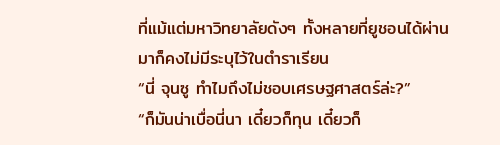ที่แม้แต่มหาวิทยาลัยดังๆ ทั้งหลายที่ยูชอนได้ผ่านมาก็คงไม่มีระบุไว้ในตำราเรียน
“นี่ จุนซู ทำไมถึงไม่ชอบเศรษฐศาสตร์ล่ะ?”
“ก็มันน่าเบื่อนี่นา เดี๋ยวก็ทุน เดี๋ยวก็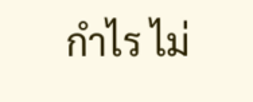กำไร ไม่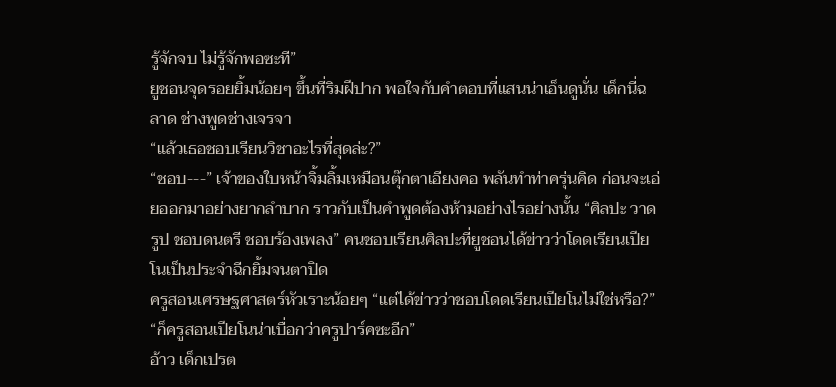รู้จักจบ ไม่รู้จักพอซะที”
ยูชอนจุดรอยยิ้มน้อยๆ ขึ้นที่ริมฝีปาก พอใจกับคำตอบที่แสนน่าเอ็นดูนั่น เด็กนี่ฉลาด ช่างพูดช่างเจรจา
“แล้วเธอชอบเรียนวิชาอะไรที่สุดล่ะ?”
“ชอบ---” เจ้าของใบหน้าจิ้มลิ้มเหมือนตุ๊กตาเอียงคอ พลันทำท่าครุ่นคิด ก่อนจะเอ่ยออกมาอย่างยากลำบาก ราวกับเป็นคำพูดต้องห้ามอย่างไรอย่างนั้น “ศิลปะ วาดรูป ชอบดนตรี ชอบร้องเพลง” คนชอบเรียนศิลปะที่ยูชอนได้ข่าวว่าโดดเรียนเปียโนเป็นประจำฉีกยิ้มจนตาปิด
ครูสอนเศรษฐศาสตร์หัวเราะน้อยๆ “แต่ได้ข่าวว่าชอบโดดเรียนเปียโนไม่ใช่หรือ?”
“ก็ครูสอนเปียโนน่าเบื่อกว่าครูปาร์คซะอีก”
อ้าว เด็กเปรต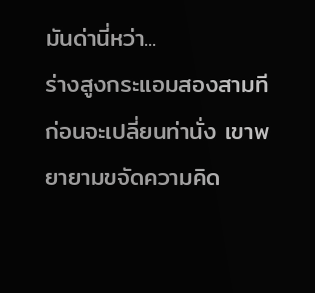มันด่านี่หว่า...
ร่างสูงกระแอมสองสามที ก่อนจะเปลี่ยนท่านั่ง เขาพยายามขจัดความคิด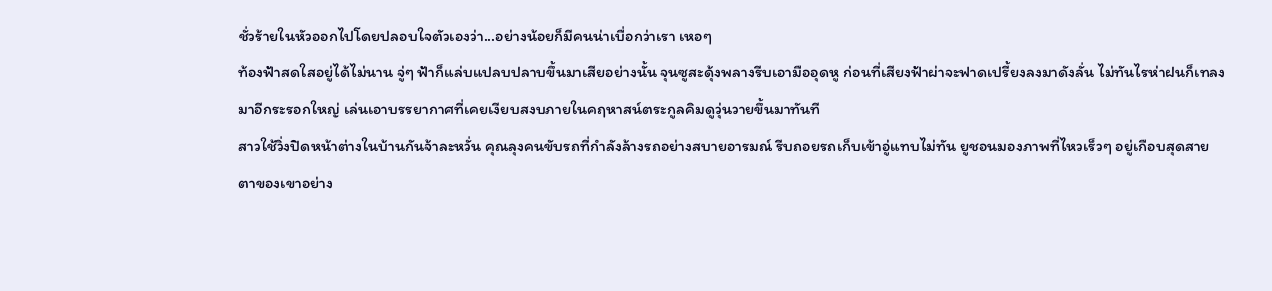ชั่วร้ายในหัวออกไปโดยปลอบใจตัวเองว่า...อย่างน้อยก็มีคนน่าเบื่อกว่าเรา เหอๆ
ท้องฟ้าสดใสอยู่ได้ไม่นาน จู่ๆ ฟ้าก็แล่บแปลบปลาบขึ้นมาเสียอย่างนั้น จุนซูสะดุ้งพลางรีบเอามืออุดหู ก่อนที่เสียงฟ้าผ่าจะฟาดเปรี้ยงลงมาดังลั่น ไม่ทันไรห่าฝนก็เทลงมาอีกระรอกใหญ่ เล่นเอาบรรยากาศที่เคยเงียบสงบภายในคฤหาสน์ตระกูลคิมดูวุ่นวายขึ้นมาทันที
สาวใช้วิ่งปิดหน้าต่างในบ้านกันจ้าละหวั่น คุณลุงคนขับรถที่กำลังล้างรถอย่างสบายอารมณ์ รีบถอยรถเก็บเข้าอู่แทบไม่ทัน ยูชอนมองภาพที่ไหวเร็วๆ อยู่เกือบสุดสายตาของเขาอย่าง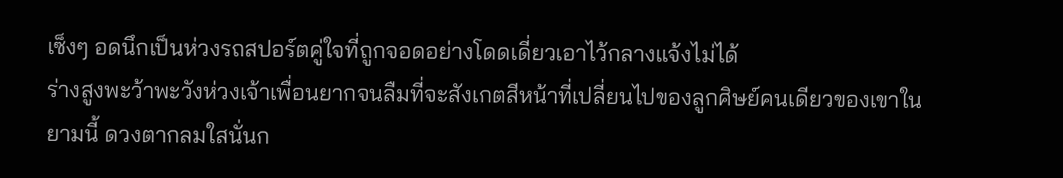เซ็งๆ อดนึกเป็นห่วงรถสปอร์ตคู่ใจที่ถูกจอดอย่างโดดเดี่ยวเอาไว้กลางแจ้งไม่ได้
ร่างสูงพะว้าพะวังห่วงเจ้าเพื่อนยากจนลืมที่จะสังเกตสีหน้าที่เปลี่ยนไปของลูกศิษย์คนเดียวของเขาในยามนี้ ดวงตากลมใสนั่นก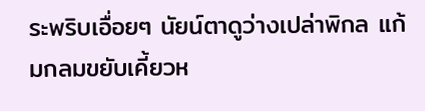ระพริบเอื่อยๆ นัยน์ตาดูว่างเปล่าพิกล แก้มกลมขยับเคี้ยวห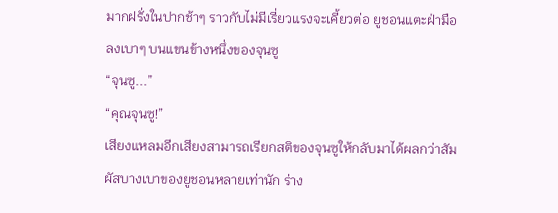มากฝรั่งในปากช้าๆ ราวกับไม่มีเรี่ยวแรงจะเคี้ยวต่อ ยูชอนแตะฝ่ามือลงเบาๆ บนแขนข้างหนึ่งของจุนซู
“จุนซู...”
“คุณจุนซู!”
เสียงแหลมอีกเสียงสามารถเรียกสติของจุนซูให้กลับมาได้ผลกว่าสัมผัสบางเบาของยูชอนหลายเท่านัก ร่าง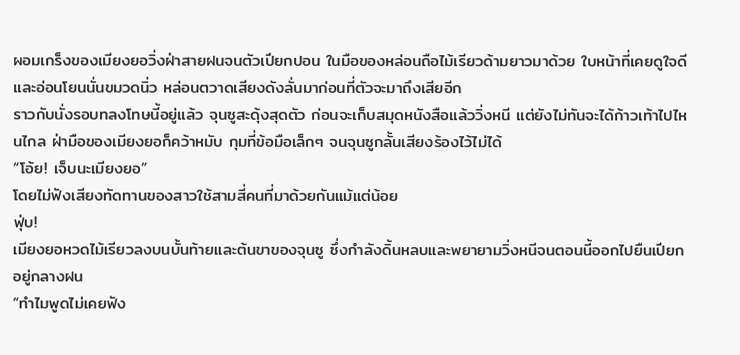ผอมเกร็งของเมียงยอวิ่งฝ่าสายฝนจนตัวเปียกปอน ในมือของหล่อนถือไม้เรียวด้ามยาวมาด้วย ใบหน้าที่เคยดูใจดีและอ่อนโยนนั่นขมวดนิ่ว หล่อนตวาดเสียงดังลั่นมาก่อนที่ตัวจะมาถึงเสียอีก
ราวกับนั่งรอบทลงโทษนี้อยู่แล้ว จุนซูสะดุ้งสุดตัว ก่อนจะเก็บสมุดหนังสือแล้ววิ่งหนี แต่ยังไม่ทันจะได้ก้าวเท้าไปไหนไกล ฝ่ามือของเมียงยอก็คว้าหมับ กุมที่ข้อมือเล็กๆ จนจุนซูกลั้นเสียงร้องไว้ไม่ได้
“โอ้ย! เจ็บนะเมียงยอ”
โดยไม่ฟังเสียงทัดทานของสาวใช้สามสี่คนที่มาด้วยกันแม้แต่น้อย
ฟุ่บ!
เมียงยอหวดไม้เรียวลงบนบั้นท้ายและต้นขาของจุนซู ซึ่งกำลังดิ้นหลบและพยายามวิ่งหนีจนตอนนี้ออกไปยืนเปียกอยู่กลางฝน
“ทำไมพูดไม่เคยฟัง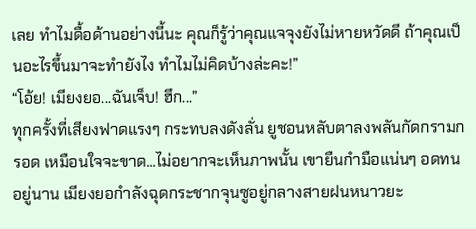เลย ทำไมดื้อด้านอย่างนี้นะ คุณก็รู้ว่าคุณแจจุงยังไม่หายหวัดดี ถ้าคุณเป็นอะไรขึ้นมาจะทำยังไง ทำไมไม่คิดบ้างล่ะคะ!”
“โอ้ย! เมียงยอ...ฉันเจ็บ! ฮึก...”
ทุกครั้งที่เสียงฟาดแรงๆ กระทบลงดังลั่น ยูชอนหลับตาลงพลันกัดกรามกรอด เหมือนใจจะขาด...ไม่อยากจะเห็นภาพนั้น เขายืนกำมือแน่นๆ อดทนอยู่นาน เมียงยอกำลังฉุดกระชากจุนซูอยู่กลางสายฝนหนาวยะ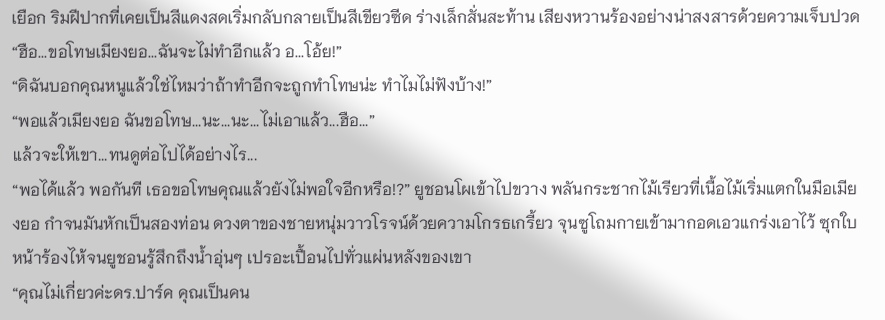เยือก ริมฝีปากที่เคยเป็นสีแดงสดเริ่มกลับกลายเป็นสีเขียวซีด ร่างเล็กสั่นสะท้าน เสียงหวานร้องอย่างน่าสงสารด้วยความเจ็บปวด
“ฮือ...ขอโทษเมียงยอ...ฉันจะไม่ทำอีกแล้ว อ...โอ้ย!”
“ดิฉันบอกคุณหนูแล้วใช่ไหมว่าถ้าทำอีกจะถูกทำโทษน่ะ ทำไมไม่ฟังบ้าง!”
“พอแล้วเมียงยอ ฉันขอโทษ...นะ...นะ...ไม่เอาแล้ว...ฮือ...”
แล้วจะให้เขา...ทนดูต่อไปได้อย่างไร...
“พอได้แล้ว พอกันที เธอขอโทษคุณแล้วยังไม่พอใจอีกหรือ!?” ยูชอนโผเข้าไปขวาง พลันกระชากไม้เรียวที่เนื้อไม้เริ่มแตกในมือเมียงยอ กำจนมันหักเป็นสองท่อน ดวงตาของชายหนุ่มวาวโรจน์ด้วยความโกรธเกรี้ยว จุนซูโถมกายเข้ามากอดเอวแกร่งเอาไว้ ซุกใบหน้าร้องไห้จนยูชอนรู้สึกถึงน้ำอุ่นๆ เปรอะเปื้อนไปทั่วแผ่นหลังของเขา
“คุณไม่เกี่ยวค่ะดร.ปาร์ค คุณเป็นคน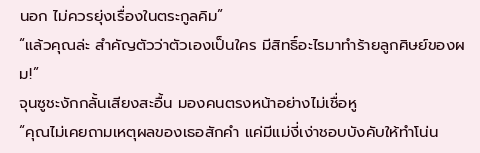นอก ไม่ควรยุ่งเรื่องในตระกูลคิม”
“แล้วคุณล่ะ สำคัญตัวว่าตัวเองเป็นใคร มีสิทธิ์อะไรมาทำร้ายลูกศิษย์ของผม!”
จุนซูชะงักกลั้นเสียงสะอื้น มองคนตรงหน้าอย่างไม่เชื่อหู
“คุณไม่เคยถามเหตุผลของเธอสักคำ แค่มีแม่งี่เง่าชอบบังคับให้ทำโน่น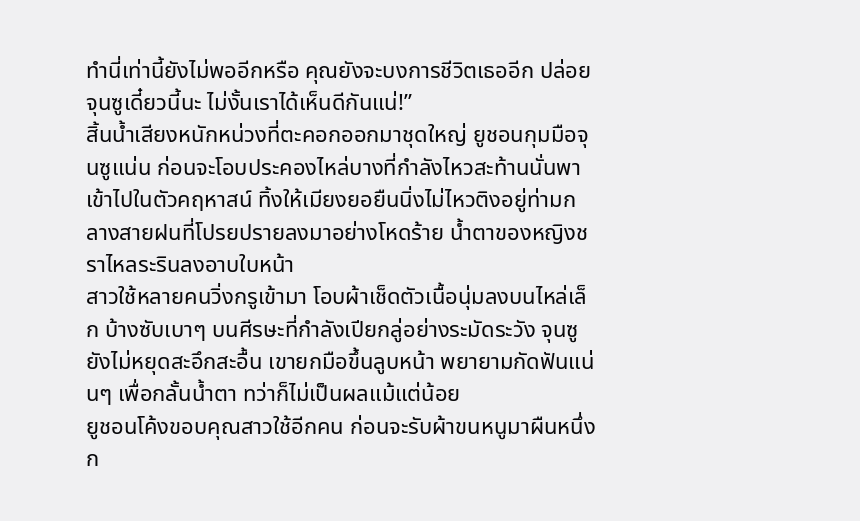ทำนี่เท่านี้ยังไม่พออีกหรือ คุณยังจะบงการชีวิตเธออีก ปล่อยจุนซูเดี๋ยวนี้นะ ไม่งั้นเราได้เห็นดีกันแน่!”
สิ้นน้ำเสียงหนักหน่วงที่ตะคอกออกมาชุดใหญ่ ยูชอนกุมมือจุนซูแน่น ก่อนจะโอบประคองไหล่บางที่กำลังไหวสะท้านนั่นพาเข้าไปในตัวคฤหาสน์ ทิ้งให้เมียงยอยืนนิ่งไม่ไหวติงอยู่ท่ามกลางสายฝนที่โปรยปรายลงมาอย่างโหดร้าย น้ำตาของหญิงชราไหลระรินลงอาบใบหน้า
สาวใช้หลายคนวิ่งกรูเข้ามา โอบผ้าเช็ดตัวเนื้อนุ่มลงบนไหล่เล็ก บ้างซับเบาๆ บนศีรษะที่กำลังเปียกลู่อย่างระมัดระวัง จุนซูยังไม่หยุดสะอึกสะอื้น เขายกมือขึ้นลูบหน้า พยายามกัดฟันแน่นๆ เพื่อกลั้นน้ำตา ทว่าก็ไม่เป็นผลแม้แต่น้อย
ยูชอนโค้งขอบคุณสาวใช้อีกคน ก่อนจะรับผ้าขนหนูมาผืนหนึ่ง ก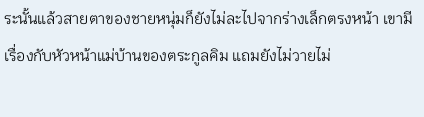ระนั้นแล้วสายตาของชายหนุ่มก็ยังไม่ละไปจากร่างเล็กตรงหน้า เขามีเรื่องกับหัวหน้าแม่บ้านของตระกูลคิม แถมยังไม่วายไม่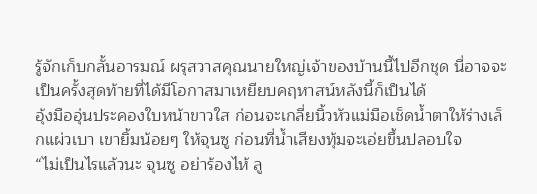รู้จักเก็บกลั้นอารมณ์ ผรุสวาสคุณนายใหญ่เจ้าของบ้านนี้ไปอีกชุด นี่อาจจะเป็นครั้งสุดท้ายที่ได้มีโอกาสมาเหยียบคฤหาสน์หลังนี้ก็เป็นได้
อุ้งมืออุ่นประคองใบหน้าขาวใส ก่อนจะเกลี่ยนิ้วหัวแม่มือเช็ดน้ำตาให้ร่างเล็กแผ่วเบา เขายิ้มน้อยๆ ให้จุนซู ก่อนที่น้ำเสียงทุ้มจะเอ่ยขึ้นปลอบใจ
“ไม่เป็นไรแล้วนะ จุนซู อย่าร้องไห้ ลู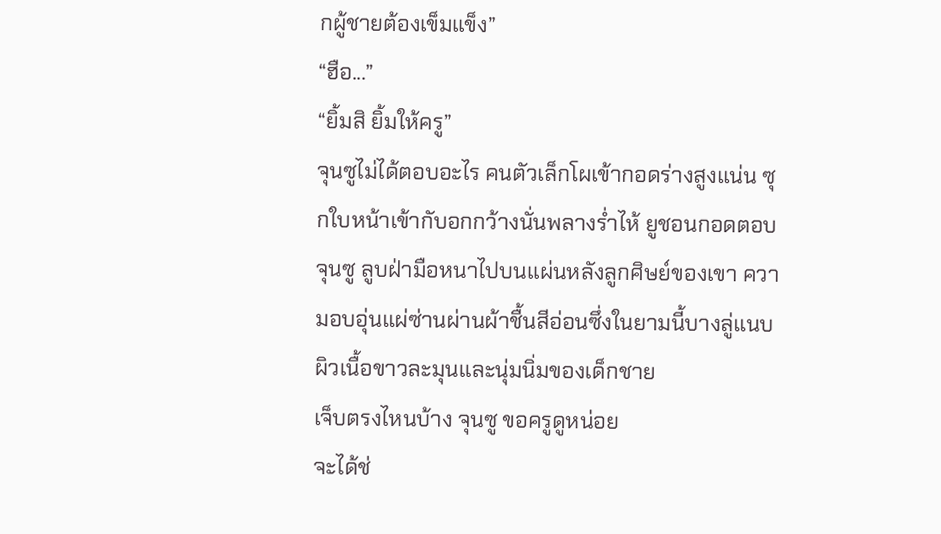กผู้ชายต้องเข็มแข็ง”
“ฮือ...”
“ยิ้มสิ ยิ้มให้ครู”
จุนซูไม่ได้ตอบอะไร คนตัวเล็กโผเข้ากอดร่างสูงแน่น ซุกใบหน้าเข้ากับอกกว้างนั่นพลางร่ำไห้ ยูชอนกอดตอบจุนซู ลูบฝ่ามือหนาไปบนแผ่นหลังลูกศิษย์ของเขา ความอบอุ่นแผ่ซ่านผ่านผ้าชื้นสีอ่อนซึ่งในยามนี้บางลู่แนบผิวเนื้อขาวละมุนและนุ่มนิ่มของเด็กชาย
เจ็บตรงไหนบ้าง จุนซู ขอครูดูหน่อย
จะได้ช่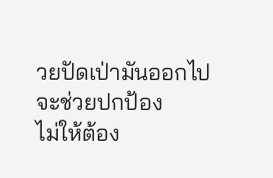วยปัดเป่ามันออกไป
จะช่วยปกป้อง
ไม่ให้ต้อง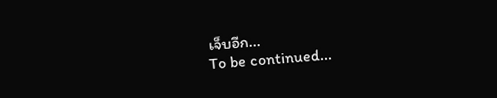เจ็บอีก...
To be continued...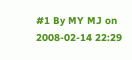#1 By MY MJ on 2008-02-14 22:29